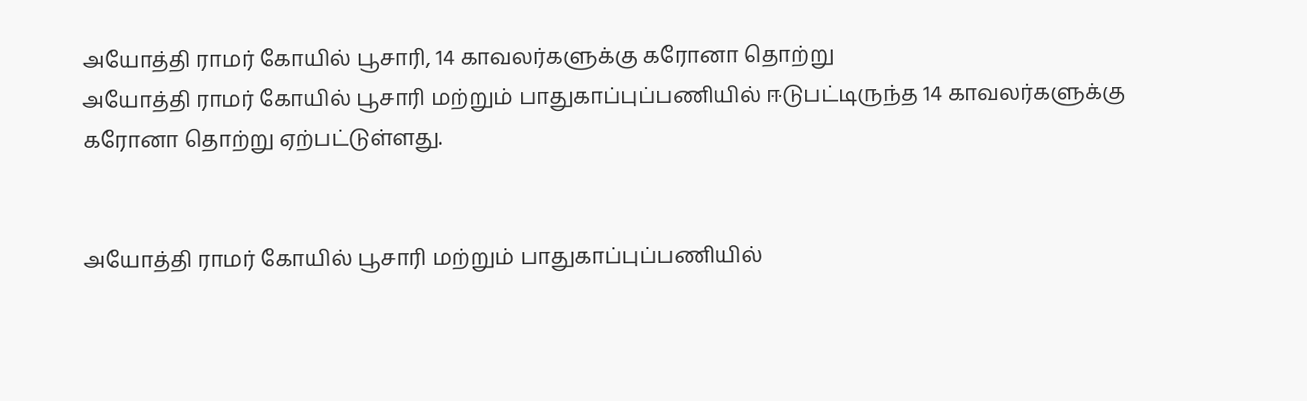அயோத்தி ராமர் கோயில் பூசாரி, 14 காவலர்களுக்கு கரோனா தொற்று
அயோத்தி ராமர் கோயில் பூசாரி மற்றும் பாதுகாப்புப்பணியில் ஈடுபட்டிருந்த 14 காவலர்களுக்கு கரோனா தொற்று ஏற்பட்டுள்ளது.


அயோத்தி ராமர் கோயில் பூசாரி மற்றும் பாதுகாப்புப்பணியில்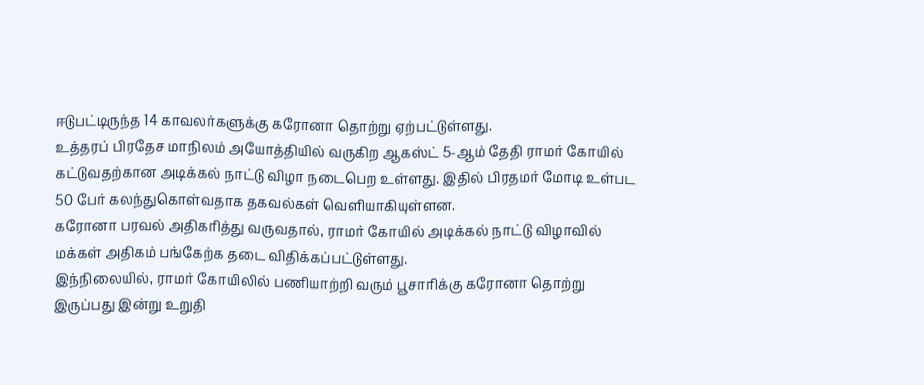ஈடுபட்டிருந்த 14 காவலர்களுக்கு கரோனா தொற்று ஏற்பட்டுள்ளது.
உத்தரப் பிரதேச மாநிலம் அயோத்தியில் வருகிற ஆகஸ்ட் 5-ஆம் தேதி ராமர் கோயில் கட்டுவதற்கான அடிக்கல் நாட்டு விழா நடைபெற உள்ளது. இதில் பிரதமர் மோடி உள்பட 50 பேர் கலந்துகொள்வதாக தகவல்கள் வெளியாகியுள்ளன.
கரோனா பரவல் அதிகரித்து வருவதால், ராமர் கோயில் அடிக்கல் நாட்டு விழாவில் மக்கள் அதிகம் பங்கேற்க தடை விதிக்கப்பட்டுள்ளது.
இந்நிலையில், ராமர் கோயிலில் பணியாற்றி வரும் பூசாரிக்கு கரோனா தொற்று இருப்பது இன்று உறுதி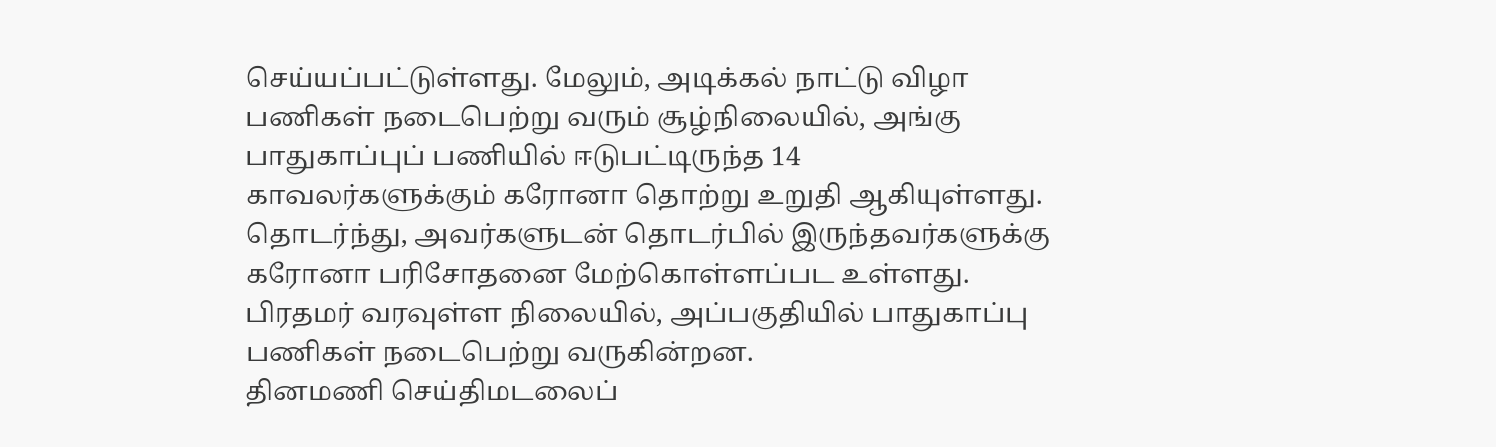செய்யப்பட்டுள்ளது. மேலும், அடிக்கல் நாட்டு விழா பணிகள் நடைபெற்று வரும் சூழ்நிலையில், அங்கு பாதுகாப்புப் பணியில் ஈடுபட்டிருந்த 14 காவலர்களுக்கும் கரோனா தொற்று உறுதி ஆகியுள்ளது. தொடர்ந்து, அவர்களுடன் தொடர்பில் இருந்தவர்களுக்கு கரோனா பரிசோதனை மேற்கொள்ளப்பட உள்ளது. பிரதமர் வரவுள்ள நிலையில், அப்பகுதியில் பாதுகாப்பு பணிகள் நடைபெற்று வருகின்றன.
தினமணி செய்திமடலைப்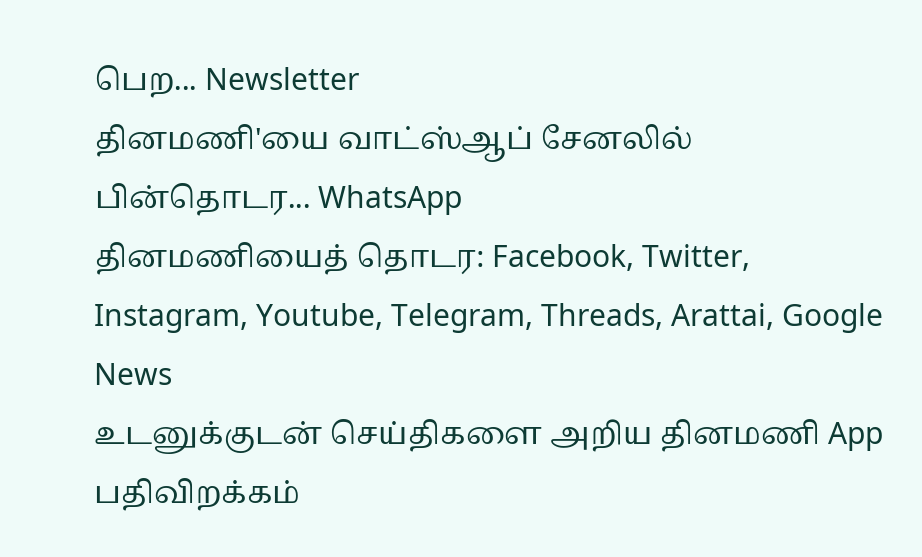பெற... Newsletter
தினமணி'யை வாட்ஸ்ஆப் சேனலில் பின்தொடர... WhatsApp
தினமணியைத் தொடர: Facebook, Twitter, Instagram, Youtube, Telegram, Threads, Arattai, Google News
உடனுக்குடன் செய்திகளை அறிய தினமணி App பதிவிறக்கம்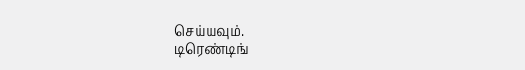செய்யவும்.
டிரெண்டிங்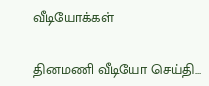வீடியோக்கள்

தினமணி வீடியோ செய்தி...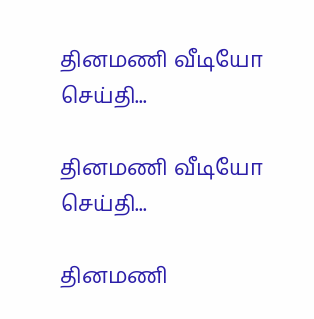தினமணி வீடியோ செய்தி...

தினமணி வீடியோ செய்தி...

தினமணி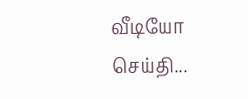வீடியோ செய்தி...